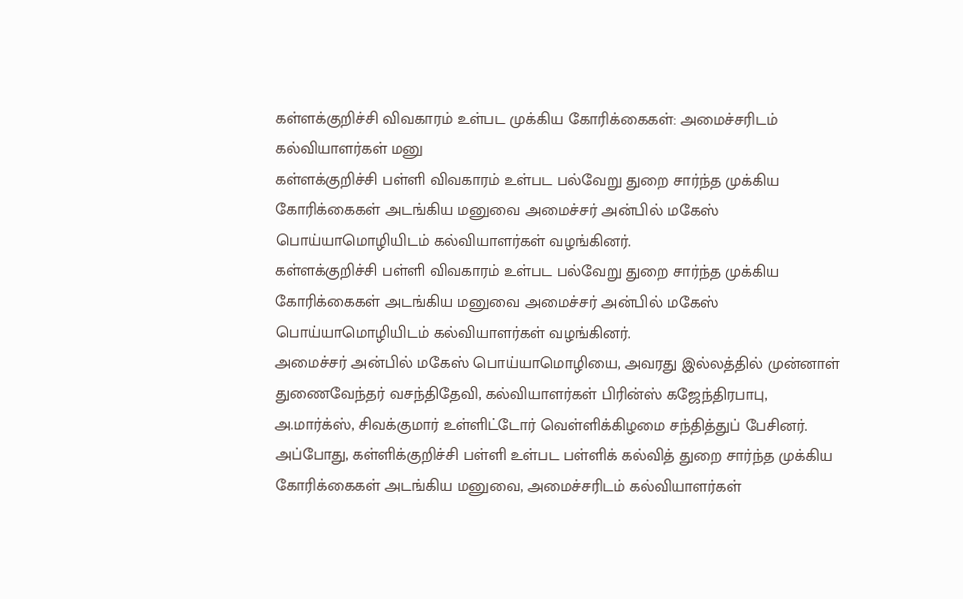கள்ளக்குறிச்சி விவகாரம் உள்பட முக்கிய கோரிக்கைகள்: அமைச்சரிடம் கல்வியாளர்கள் மனு
கள்ளக்குறிச்சி பள்ளி விவகாரம் உள்பட பல்வேறு துறை சார்ந்த முக்கிய கோரிக்கைகள் அடங்கிய மனுவை அமைச்சர் அன்பில் மகேஸ் பொய்யாமொழியிடம் கல்வியாளர்கள் வழங்கினர்.
கள்ளக்குறிச்சி பள்ளி விவகாரம் உள்பட பல்வேறு துறை சார்ந்த முக்கிய கோரிக்கைகள் அடங்கிய மனுவை அமைச்சர் அன்பில் மகேஸ் பொய்யாமொழியிடம் கல்வியாளர்கள் வழங்கினர்.
அமைச்சர் அன்பில் மகேஸ் பொய்யாமொழியை, அவரது இல்லத்தில் முன்னாள் துணைவேந்தர் வசந்திதேவி, கல்வியாளர்கள் பிரின்ஸ் கஜேந்திரபாபு, அ.மார்க்ஸ், சிவக்குமார் உள்ளிட்டோர் வெள்ளிக்கிழமை சந்தித்துப் பேசினர். அப்போது, கள்ளிக்குறிச்சி பள்ளி உள்பட பள்ளிக் கல்வித் துறை சார்ந்த முக்கிய கோரிக்கைகள் அடங்கிய மனுவை, அமைச்சரிடம் கல்வியாளர்கள்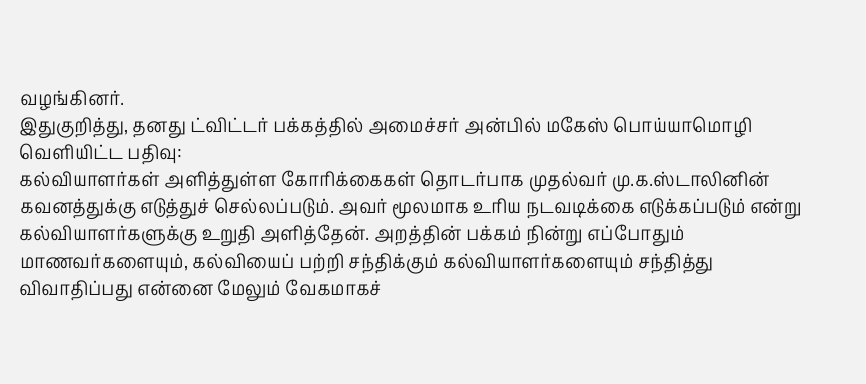வழங்கினர்.
இதுகுறித்து, தனது ட்விட்டர் பக்கத்தில் அமைச்சர் அன்பில் மகேஸ் பொய்யாமொழி வெளியிட்ட பதிவு:
கல்வியாளர்கள் அளித்துள்ள கோரிக்கைகள் தொடர்பாக முதல்வர் மு.க.ஸ்டாலினின் கவனத்துக்கு எடுத்துச் செல்லப்படும். அவர் மூலமாக உரிய நடவடிக்கை எடுக்கப்படும் என்று கல்வியாளர்களுக்கு உறுதி அளித்தேன். அறத்தின் பக்கம் நின்று எப்போதும் மாணவர்களையும், கல்வியைப் பற்றி சந்திக்கும் கல்வியாளர்களையும் சந்தித்து விவாதிப்பது என்னை மேலும் வேகமாகச்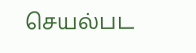செயல்பட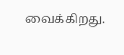வைக்கிறது.